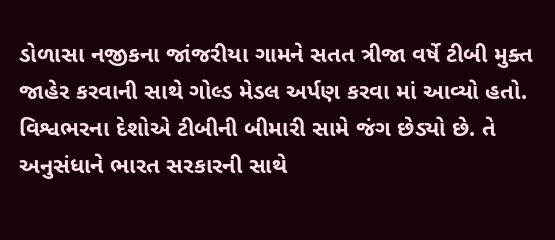ડોળાસા નજીકના જાંજરીયા ગામને સતત ત્રીજા વર્ષે ટીબી મુક્ત જાહેર કરવાની સાથે ગોલ્ડ મેડલ અર્પણ કરવા માં આવ્યો હતો. વિશ્વભરના દેશોએ ટીબીની બીમારી સામે જંગ છેડ્યો છે. તે અનુસંધાને ભારત સરકારની સાથે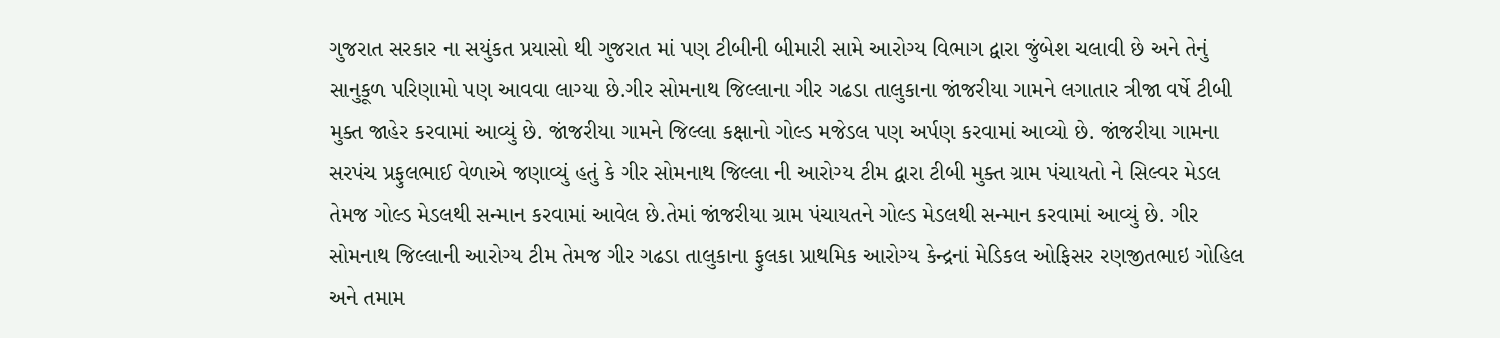ગુજરાત સરકાર ના સયુંકત પ્રયાસો થી ગુજરાત માં પણ ટીબીની બીમારી સામે આરોગ્ય વિભાગ દ્વારા જુંબેશ ચલાવી છે અને તેનું સાનુકૂળ પરિણામો પણ આવવા લાગ્યા છે.ગીર સોમનાથ જિલ્લાના ગીર ગઢડા તાલુકાના જાંજરીયા ગામને લગાતાર ત્રીજા વર્ષે ટીબી મુક્ત જાહેર કરવામાં આવ્યું છે. જાંજરીયા ગામને જિલ્લા કક્ષાનો ગોલ્ડ મજેડલ પણ અર્પણ કરવામાં આવ્યો છે. જાંજરીયા ગામના સરપંચ પ્રફુલભાઈ વેળાએ જણાવ્યું હતું કે ગીર સોમનાથ જિલ્લા ની આરોગ્ય ટીમ દ્વારા ટીબી મુક્ત ગ્રામ પંચાયતો ને સિલ્વર મેડલ તેમજ ગોલ્ડ મેડલથી સન્માન કરવામાં આવેલ છે.તેમાં જાંજરીયા ગ્રામ પંચાયતને ગોલ્ડ મેડલથી સન્માન કરવામાં આવ્યું છે. ગીર સોમનાથ જિલ્લાની આરોગ્ય ટીમ તેમજ ગીર ગઢડા તાલુકાના ફુલકા પ્રાથમિક આરોગ્ય કેન્દ્રનાં મેડિકલ ઓફિસર રણજીતભાઇ ગોહિલ અને તમામ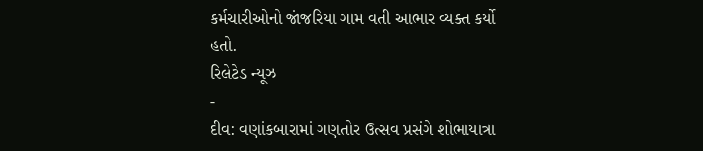કર્મચારીઓનો જાંજરિયા ગામ વતી આભાર વ્યક્ત કર્યો હતો.
રિલેટેડ ન્યૂઝ
-
દીવ: વણાંકબારામાં ગણતોર ઉત્સવ પ્રસંગે શોભાયાત્રા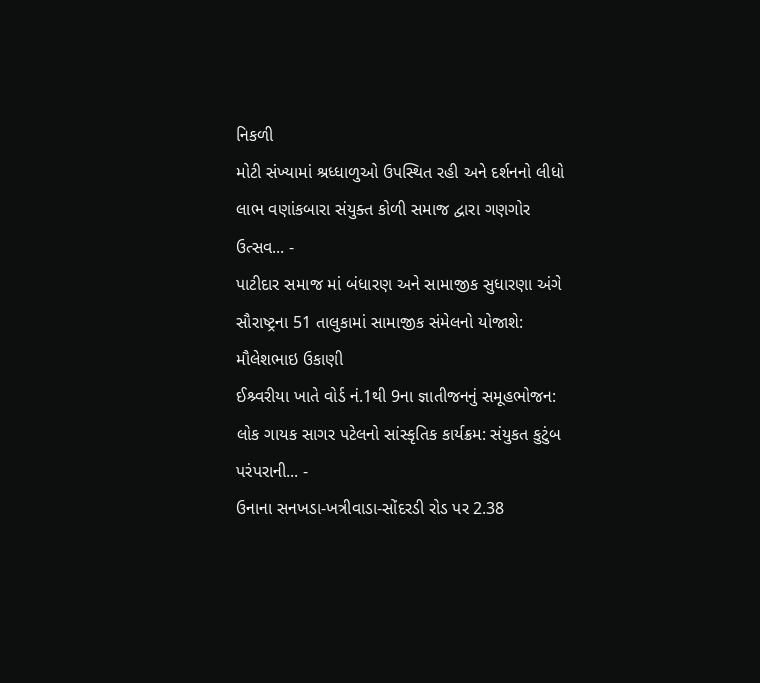નિકળી
મોટી સંખ્યામાં શ્રધ્ધાળુઓ ઉપસ્થિત રહી અને દર્શનનો લીધો લાભ વણાંકબારા સંયુક્ત કોળી સમાજ દ્વારા ગણગોર ઉત્સવ... -
પાટીદાર સમાજ માં બંધારણ અને સામાજીક સુધારણા અંગે સૌરાષ્ટ્રના 51 તાલુકામાં સામાજીક સંમેલનો યોજાશે: મૌલેશભાઇ ઉકાણી
ઈશ્ર્વરીયા ખાતે વોર્ડ નં.1થી 9ના જ્ઞાતીજનનું સમૂહભોજન: લોક ગાયક સાગર પટેલનો સાંસ્કૃતિક કાર્યક્રમ: સંયુકત કુટુંબ પરંપરાની... -
ઉનાના સનખડા-ખત્રીવાડા-સોંદરડી રોડ પર 2.38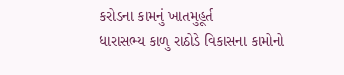કરોડના કામનું ખાતમુહૂર્ત
ધારાસભ્ય કાળુ રાઠોડે વિકાસના કામોનો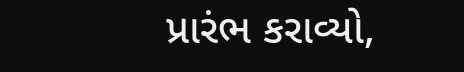પ્રારંભ કરાવ્યો,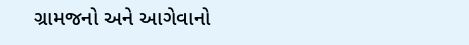ગ્રામજનો અને આગેવાનો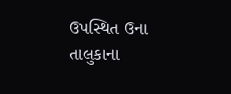ઉપસ્થિત ઉના તાલુકાના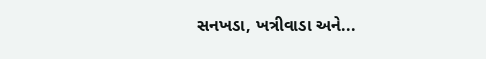સનખડા, ખત્રીવાડા અને...